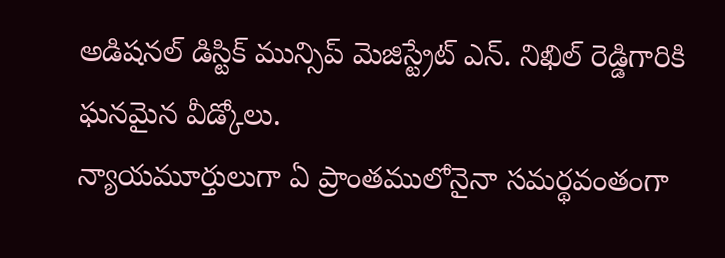అడిషనల్ డిస్టిక్ మున్సిప్ మెజిస్ట్రేట్ ఎన్. నిఖిల్ రెడ్డిగారికి ఘనమైన వీడ్కోలు.
న్యాయమూర్తులుగా ఏ ప్రాంతములోనైనా సమర్థవంతంగా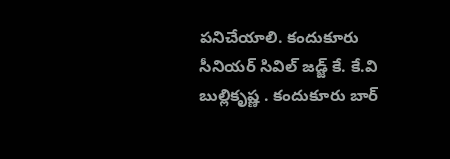పనిచేయాలి. కందుకూరు సీనియర్ సివిల్ జడ్జ్ కే. కే.వి బుల్లికృష్ణ . కందుకూరు బార్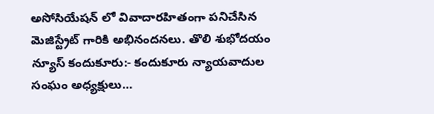అసోసియేషన్ లో వివాదారహితంగా పనిచేసిన మెజిస్ట్రేట్ గారికి అభినందనలు. తొలి శుభోదయం న్యూస్ కందుకూరు:- కందుకూరు న్యాయవాదుల సంఘం అధ్యక్షులు…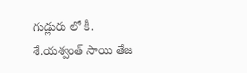గుడ్లురు లో కీ. శే.యశ్వంత్ సాయి తేజ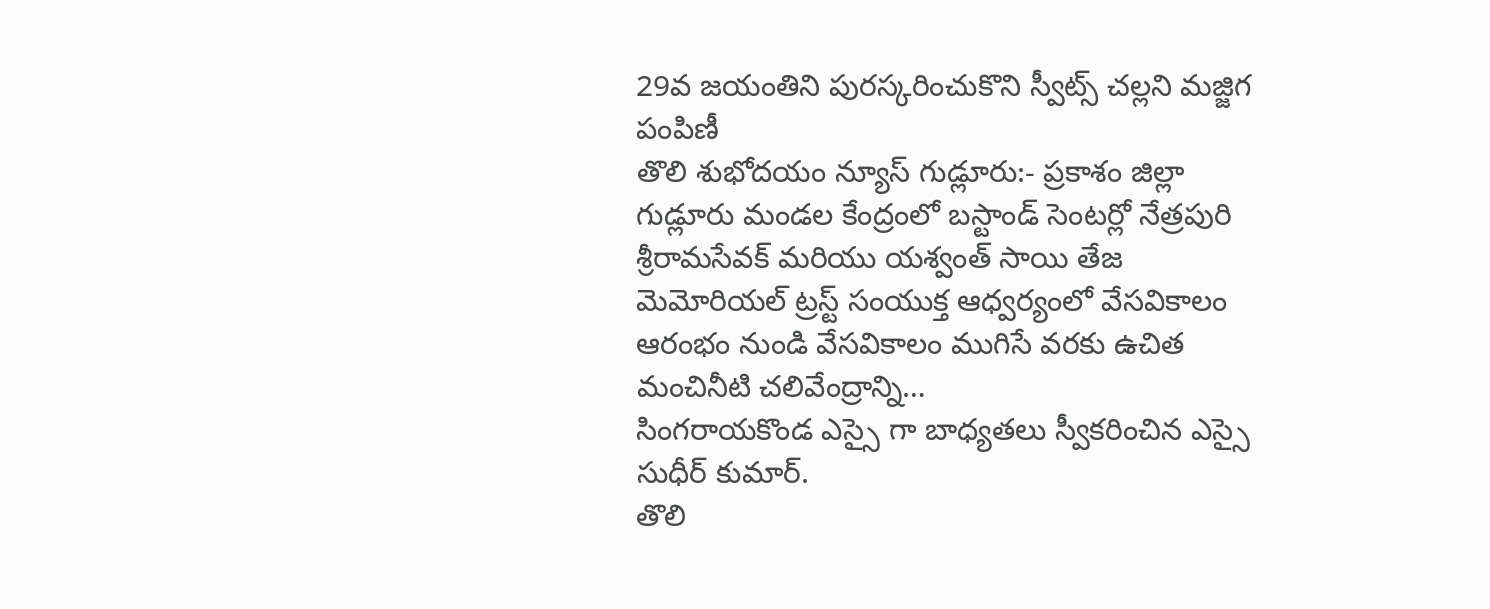29వ జయంతిని పురస్కరించుకొని స్వీట్స్ చల్లని మజ్జిగ పంపిణీ
తొలి శుభోదయం న్యూస్ గుడ్లూరు:- ప్రకాశం జిల్లా గుడ్లూరు మండల కేంద్రంలో బస్టాండ్ సెంటర్లో నేత్రపురి శ్రీరామసేవక్ మరియు యశ్వంత్ సాయి తేజ మెమోరియల్ ట్రస్ట్ సంయుక్త ఆధ్వర్యంలో వేసవికాలం ఆరంభం నుండి వేసవికాలం ముగిసే వరకు ఉచిత మంచినీటి చలివేంద్రాన్ని…
సింగరాయకొండ ఎస్సై గా బాధ్యతలు స్వీకరించిన ఎస్సై సుధీర్ కుమార్.
తొలి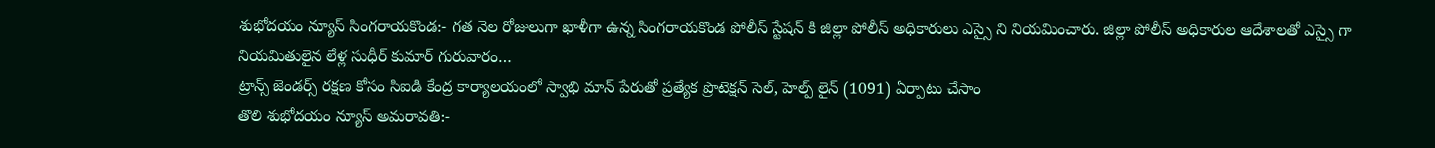శుభోదయం న్యూస్ సింగరాయకొండ:- గత నెల రోజులుగా ఖాళీగా ఉన్న సింగరాయకొండ పోలీస్ స్టేషన్ కి జిల్లా పోలీస్ అధికారులు ఎస్సై ని నియమించారు. జిల్లా పోలీస్ అధికారుల ఆదేశాలతో ఎస్సై గా నియమితులైన లేళ్ల సుధీర్ కుమార్ గురువారం…
ట్రాన్స్ జెండర్స్ రక్షణ కోసం సిఐడి కేంద్ర కార్యాలయంలో స్వాభి మాన్ పేరుతో ప్రత్యేక ప్రొటెక్షన్ సెల్, హెల్ప్ లైన్ (1091) ఏర్పాటు చేసాం
తొలి శుభోదయం న్యూస్ అమరావతి:-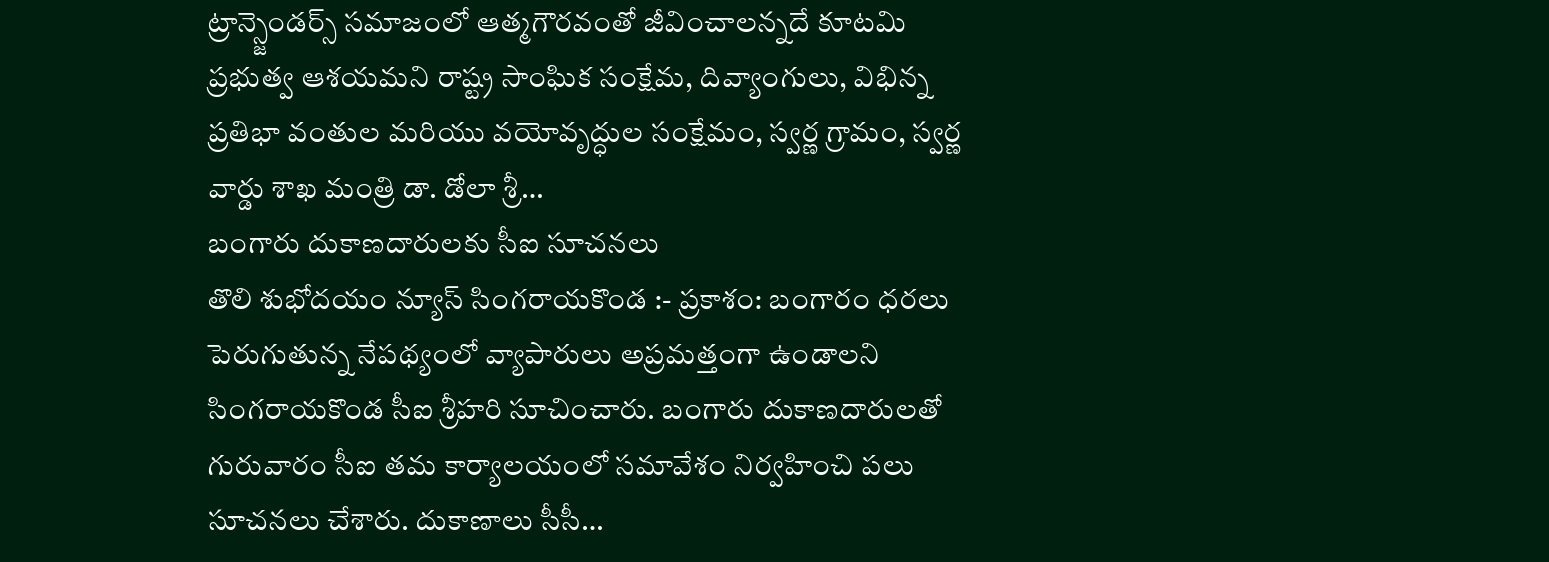ట్రాన్స్జెండర్స్ సమాజంలో ఆత్మగౌరవంతో జీవించాలన్నదే కూటమి ప్రభుత్వ ఆశయమని రాష్ట్ర సాంఘిక సంక్షేమ, దివ్యాంగులు, విభిన్న ప్రతిభా వంతుల మరియు వయోవృద్ధుల సంక్షేమం, స్వర్ణ గ్రామం, స్వర్ణ వార్డు శాఖ మంత్రి డా. డోలా శ్రీ…
బంగారు దుకాణదారులకు సీఐ సూచనలు
తొలి శుభోదయం న్యూస్ సింగరాయకొండ :- ప్రకాశం: బంగారం ధరలు పెరుగుతున్న నేపథ్యంలో వ్యాపారులు అప్రమత్తంగా ఉండాలని సింగరాయకొండ సీఐ శ్రీహరి సూచించారు. బంగారు దుకాణదారులతో గురువారం సీఐ తమ కార్యాలయంలో సమావేశం నిర్వహించి పలు సూచనలు చేశారు. దుకాణాలు సీసీ…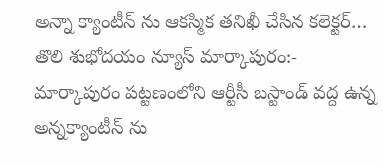అన్నా క్యాంటీన్ ను ఆకస్మిక తనిఖీ చేసిన కలెక్టర్…
తొలి శుభోదయం న్యూస్ మార్కాపురం:- మార్కాపురం పట్టణంలోని ఆర్టీసీ బస్టాండ్ వద్ద ఉన్న అన్నక్యాంటీన్ ను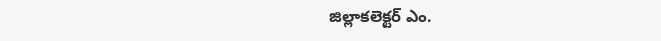జిల్లాకలెక్టర్ ఎం.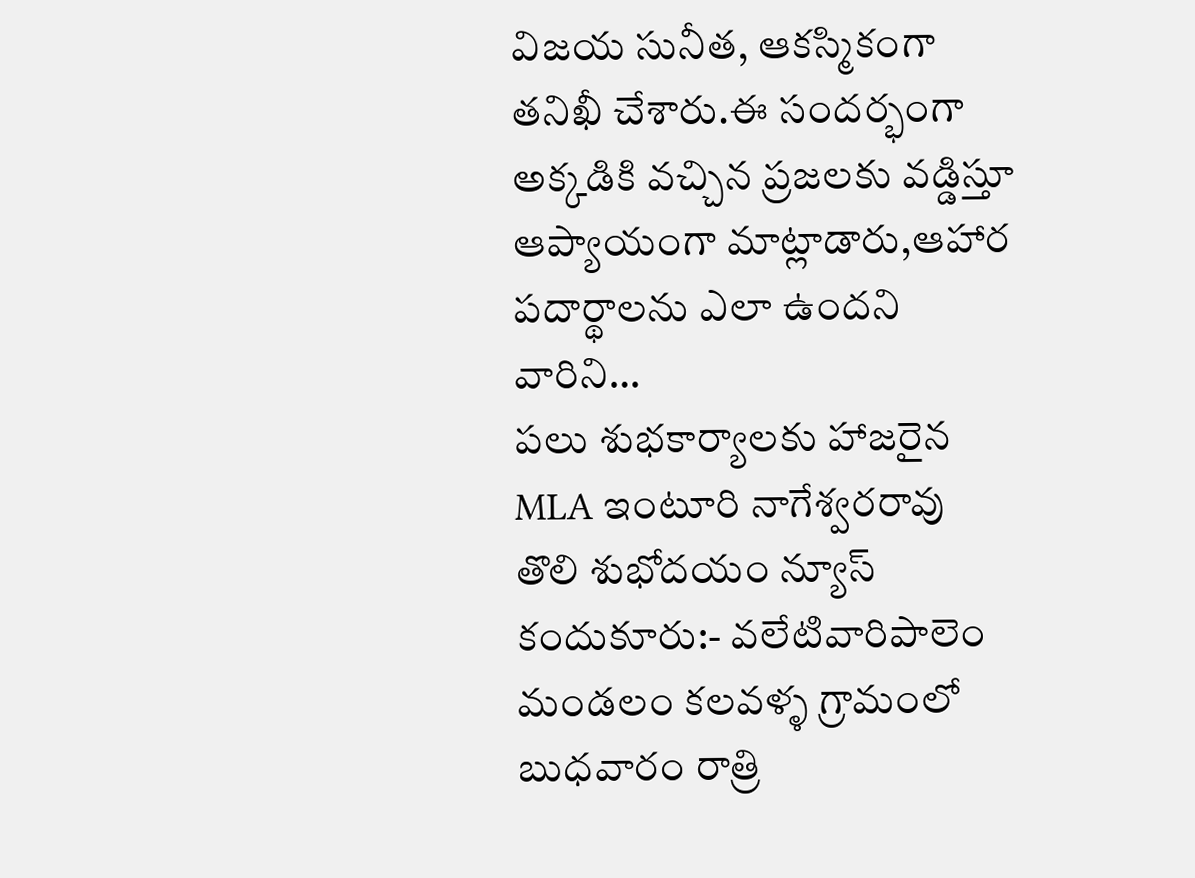విజయ సునీత, ఆకస్మికంగా తనిఖీ చేశారు.ఈ సందర్భంగా అక్కడికి వచ్చిన ప్రజలకు వడ్డిస్తూ ఆప్యాయంగా మాట్లాడారు,ఆహార పదార్థాలను ఎలా ఉందని వారిని…
పలు శుభకార్యాలకు హాజరైన MLA ఇంటూరి నాగేశ్వరరావు
తొలి శుభోదయం న్యూస్ కందుకూరు:- వలేటివారిపాలెం మండలం కలవళ్ళ గ్రామంలో బుధవారం రాత్రి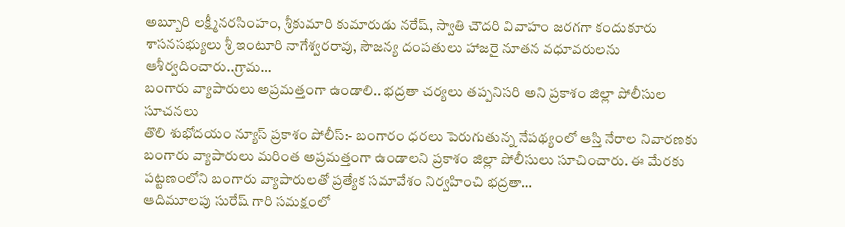అబ్బూరి లక్ష్మీనరసింహం, శ్రీకుమారి కుమారుడు నరేష్, స్వాతి చౌదరి వివాహం జరగగా కందుకూరు శాసనసభ్యులు శ్రీ ఇంటూరి నాగేశ్వరరావు, సౌజన్య దంపతులు హాజరై నూతన వధూవరులను ఆశీర్వదించారు..గ్రామ…
బంగారు వ్యాపారులు అప్రమత్తంగా ఉండాలి.. భద్రతా చర్యలు తప్పనిసరి అని ప్రకాశం జిల్లా పోలీసుల సూచనలు
తొలి శుభోదయం న్యూస్ ప్రకాశం పోలీస్:- బంగారం ధరలు పెరుగుతున్న నేపథ్యంలో ఆస్తి నేరాల నివారణకు బంగారు వ్యాపారులు మరింత అప్రమత్తంగా ఉండాలని ప్రకాశం జిల్లా పోలీసులు సూచించారు. ఈ మేరకు పట్టణంలోని బంగారు వ్యాపారులతో ప్రత్యేక సమావేశం నిర్వహించి భద్రతా…
ఆదిమూలపు సురేష్ గారి సమక్షంలో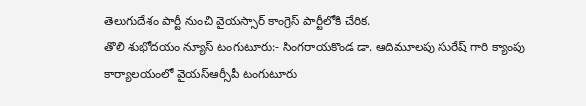తెలుగుదేశం పార్టీ నుంచి వైయస్సార్ కాంగ్రెస్ పార్టీలోకి చేరిక.
తొలి శుభోదయం న్యూస్ టంగుటూరు:- సింగరాయకొండ డా. ఆదిమూలపు సురేష్ గారి క్యాంపు కార్యాలయంలో వైయస్ఆర్సీపీ టంగుటూరు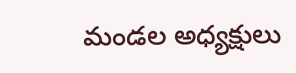మండల అధ్యక్షులు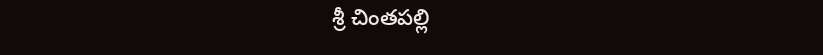శ్రీ చింతపల్లి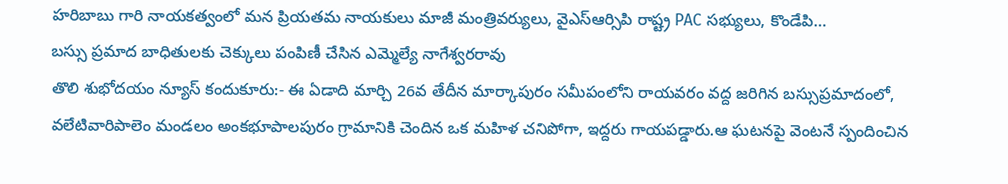హరిబాబు గారి నాయకత్వంలో మన ప్రియతమ నాయకులు మాజీ మంత్రివర్యులు, వైఎస్ఆర్సిపి రాష్ట్ర PAC సభ్యులు, కొండేపి…
బస్సు ప్రమాద బాధితులకు చెక్కులు పంపిణీ చేసిన ఎమ్మెల్యే నాగేశ్వరరావు
తొలి శుభోదయం న్యూస్ కందుకూరు:- ఈ ఏడాది మార్చి 26వ తేదీన మార్కాపురం సమీపంలోని రాయవరం వద్ద జరిగిన బస్సుప్రమాదంలో, వలేటివారిపాలెం మండలం అంకభూపాలపురం గ్రామానికి చెందిన ఒక మహిళ చనిపోగా, ఇద్దరు గాయపడ్డారు.ఆ ఘటనపై వెంటనే స్పందించిన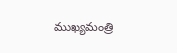ముఖ్యమంత్రి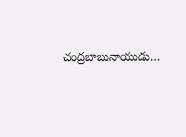చంద్రబాబునాయుడు…